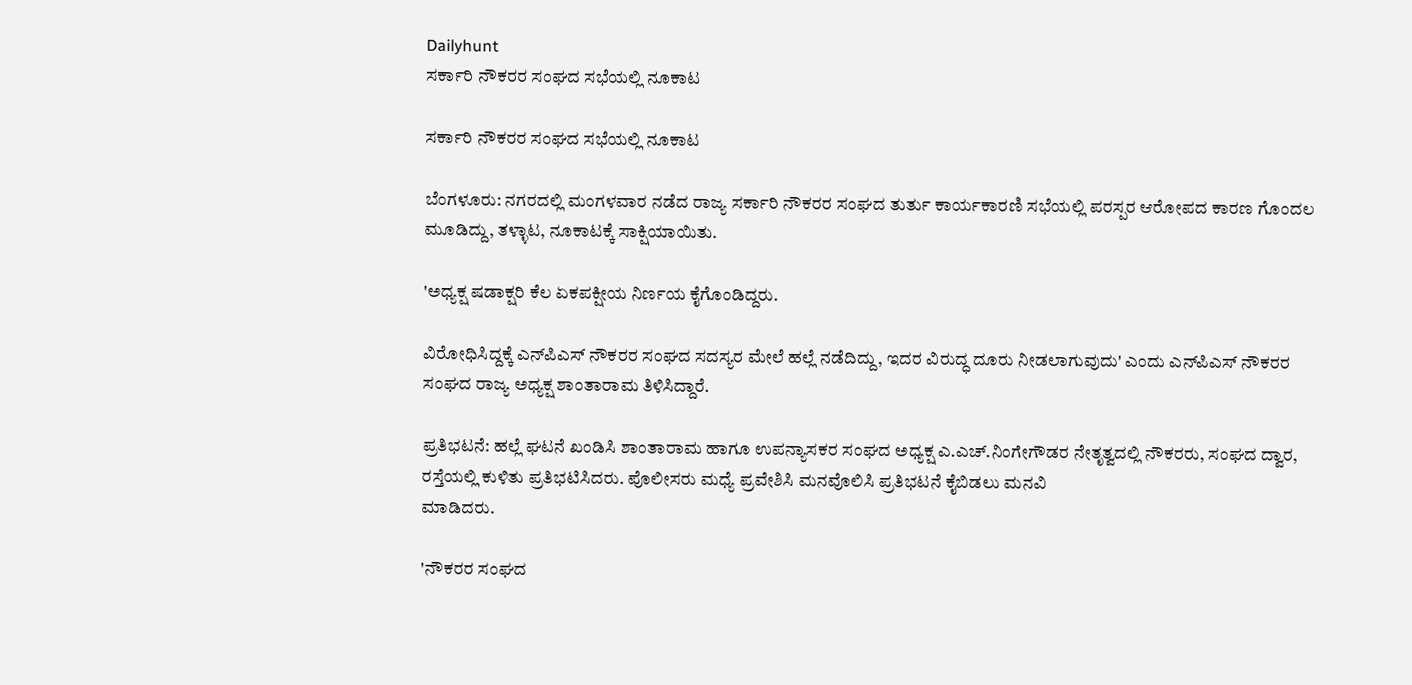Dailyhunt
ಸರ್ಕಾರಿ ನೌಕರರ ಸಂಘದ ಸಭೆಯಲ್ಲಿ ನೂಕಾಟ

ಸರ್ಕಾರಿ ನೌಕರರ ಸಂಘದ ಸಭೆಯಲ್ಲಿ ನೂಕಾಟ

ಬೆಂಗಳೂರು: ನಗರದಲ್ಲಿ ಮಂಗಳವಾರ ನಡೆದ ರಾಜ್ಯ ಸರ್ಕಾರಿ ನೌಕರರ ಸಂಘದ ತುರ್ತು ಕಾರ್ಯಕಾರಣಿ ಸಭೆಯಲ್ಲಿ ಪರಸ್ಪರ ಆರೋಪದ ಕಾರಣ ಗೊಂದಲ ಮೂಡಿದ್ದು, ತಳ್ಳಾಟ, ನೂಕಾಟಕ್ಕೆ ಸಾಕ್ಷಿಯಾಯಿತು.

'ಅಧ್ಯಕ್ಷ ಷಡಾಕ್ಷರಿ ಕೆಲ ಏಕಪಕ್ಷೀಯ ನಿರ್ಣಯ ಕೈಗೊಂಡಿದ್ದರು.

ವಿರೋಧಿಸಿದ್ದಕ್ಕೆ ಎನ್‌ಪಿಎಸ್‌ ನೌಕರರ ಸಂಘದ ಸದಸ್ಯರ ಮೇಲೆ ಹಲ್ಲೆ ನಡೆದಿದ್ದು, ಇದರ ವಿರುದ್ಧ ದೂರು ನೀಡಲಾಗುವುದು' ಎಂದು ಎನ್‌ಪಿಎಸ್ ನೌಕರರ ಸಂಘದ ರಾಜ್ಯ ಅಧ್ಯಕ್ಷ ಶಾಂತಾರಾಮ ತಿಳಿಸಿದ್ದಾರೆ.

ಪ್ರತಿಭಟನೆ: ಹಲ್ಲೆ ಘಟನೆ ಖಂಡಿಸಿ ಶಾಂತಾರಾಮ ಹಾಗೂ ಉಪನ್ಯಾಸಕರ ಸಂಘದ ಅಧ್ಯಕ್ಷ ಎ.ಎಚ್.ನಿಂಗೇಗೌಡರ ನೇತೃತ್ವದಲ್ಲಿ ನೌಕರರು, ಸಂಘದ ದ್ವಾರ, ರಸ್ತೆಯಲ್ಲಿ ಕುಳಿತು ಪ್ರತಿಭಟಿಸಿದರು. ಪೊಲೀಸರು ಮಧ್ಯೆ ಪ್ರವೇಶಿಸಿ ಮನವೊಲಿಸಿ ಪ್ರತಿಭಟನೆ ಕೈಬಿಡಲು ಮನವಿ
ಮಾಡಿದರು.

'ನೌಕರರ ಸಂಘದ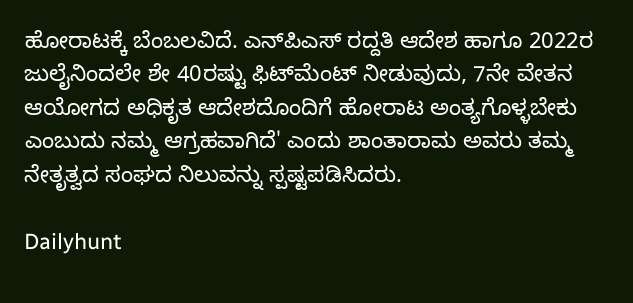ಹೋರಾಟಕ್ಕೆ ಬೆಂಬಲವಿದೆ. ಎನ್‌ಪಿಎಸ್‌ ರದ್ದತಿ ಆದೇಶ ಹಾಗೂ 2022ರ ಜುಲೈನಿಂದಲೇ ಶೇ 40ರಷ್ಟು ಫಿಟ್‌ಮೆಂಟ್ ನೀಡುವುದು, 7ನೇ ವೇತನ ಆಯೋಗದ ಅಧಿಕೃತ ಆದೇಶದೊಂದಿಗೆ ಹೋರಾಟ ಅಂತ್ಯಗೊಳ್ಳಬೇಕು ಎಂಬುದು ನಮ್ಮ ಆಗ್ರಹವಾಗಿದೆ' ಎಂದು ಶಾಂತಾರಾಮ ಅವರು ತಮ್ಮ ನೇತೃತ್ವದ ಸಂಘದ ನಿಲುವನ್ನು ಸ್ಪಷ್ಟಪಡಿಸಿದರು.

Dailyhunt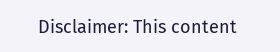Disclaimer: This content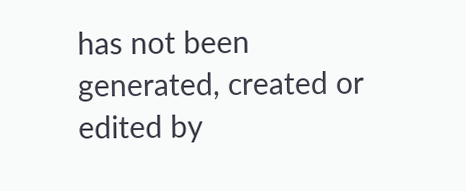has not been generated, created or edited by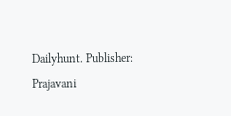Dailyhunt. Publisher: Prajavani